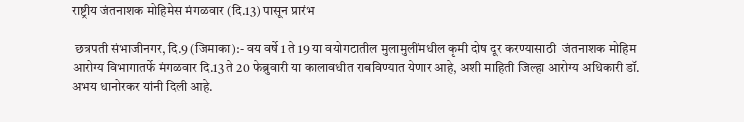राष्ट्रीय जंतनाशक मोहिमेस मंगळवार (दि.13) पासून प्रारंभ

 छत्रपती संभाजीनगर, दि.9 (जिमाका):- वय वर्षे 1 ते 19 या वयोगटातील मुलामुलींमधील कृमी दोष दूर करण्यासाठी  जंतनाशक मोहिम आरोग्य विभागातर्फे मंगळवार दि.13 ते 20 फेब्रुवारी या कालावधीत राबविण्यात येणार आहे, अशी माहिती जिल्हा आरोग्य अधिकारी डॉ. अभय धानोरकर यांनी दिली आहे.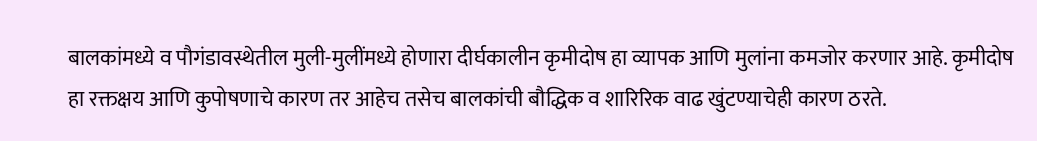बालकांमध्ये व पौगंडावस्थेतील मुली-मुलींमध्ये होणारा दीर्घकालीन कृमीदोष हा व्यापक आणि मुलांना कमजोर करणार आहे. कृमीदोष हा रक्तक्षय आणि कुपोषणाचे कारण तर आहेच तसेच बालकांची बौद्धिक व शारिरिक वाढ खुंटण्याचेही कारण ठरते.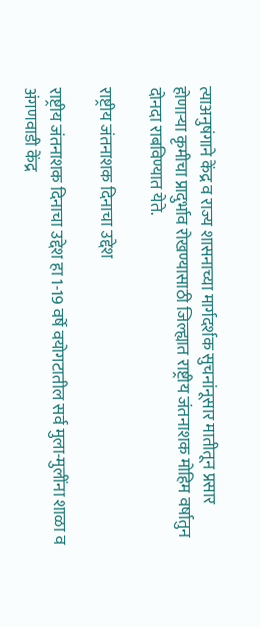त्याअनुषंगाने केंद्र व राज्य शासनाच्या मार्गदर्शक सुचनांनूसार मातीतून प्रसार होणाऱ्या कृमीचा प्रादुर्भाव रोखण्यासाठी जिल्ह्यात राष्ट्रीय जंतनाशक मोहिम वर्षातुन दोनदा राबविण्यात येते.

राष्ट्रीय जंतनाशक दिनाचा उद्देश

राष्ट्रीय जंतनाशक दिनाचा उद्देश हा 1-19 वर्षे वयोगटातील सर्व मुला-मुलींना शाळा व अंगणवाडी केंद्र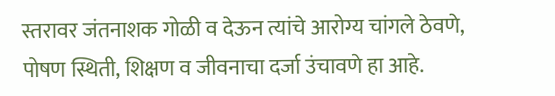स्तरावर जंतनाशक गोळी व देऊन त्यांचे आरोग्य चांगले ठेवणे, पोषण स्थिती, शिक्षण व जीवनाचा दर्जा उंचावणे हा आहे.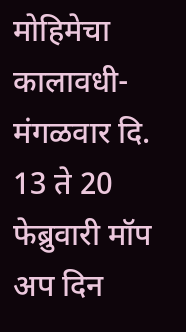मोहिमेचा कालावधी- मंगळवार दि. 13 ते 20 फेब्रुवारी मॉप अप दिन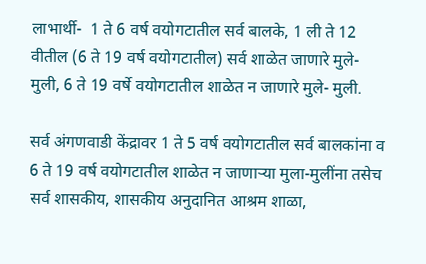लाभार्थी-  1 ते 6 वर्ष वयोगटातील सर्व बालके, 1 ली ते 12 वीतील (6 ते 19 वर्ष वयोगटातील) सर्व शाळेत जाणारे मुले- मुली, 6 ते 19 वर्षे वयोगटातील शाळेत न जाणारे मुले- मुली.

सर्व अंगणवाडी केंद्रावर 1 ते 5 वर्ष वयोगटातील सर्व बालकांना व 6 ते 19 वर्ष वयोगटातील शाळेत न जाणाऱ्या मुला-मुलींना तसेच सर्व शासकीय, शासकीय अनुदानित आश्रम शाळा,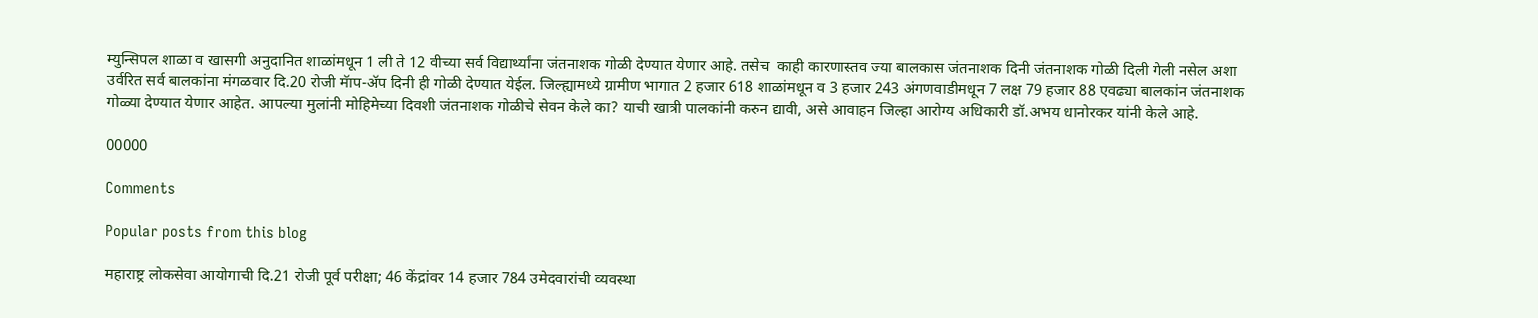म्युन्सिपल शाळा व खासगी अनुदानित शाळांमधून 1 ली ते 12 वीच्या सर्व विद्यार्थ्यांना जंतनाशक गोळी देण्यात येणार आहे. तसेच  काही कारणास्तव ज्या बालकास जंतनाशक दिनी जंतनाशक गोळी दिली गेली नसेल अशा उर्वरित सर्व बालकांना मंगळवार दि.20 रोजी मॅाप-ॲप दिनी ही गोळी देण्यात येईल. जिल्ह्यामध्ये ग्रामीण भागात 2 हजार 618 शाळांमधून व 3 हजार 243 अंगणवाडीमधून 7 लक्ष 79 हजार 88 एवढ्या बालकांन जंतनाशक गोळ्या देण्यात येणार आहेत. आपल्या मुलांनी मोहिमेच्या दिवशी जंतनाशक गोळीचे सेवन केले का? याची खात्री पालकांनी करुन द्यावी, असे आवाहन जिल्हा आरोग्‍य अधिकारी डॉ.अभय धानोरकर यांनी केले आहे.

00000

Comments

Popular posts from this blog

महाराष्ट्र लोकसेवा आयोगाची दि.21 रोजी पूर्व परीक्षा; 46 केंद्रांवर 14 हजार 784 उमेदवारांची व्यवस्था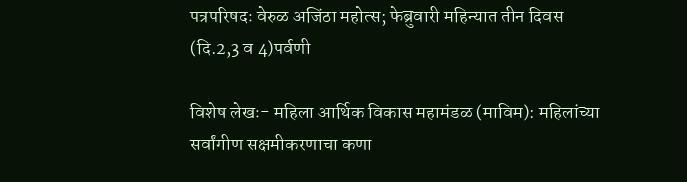पत्रपरिषदः वेरुळ अजिंठा महोत्स; फेब्रुवारी महिन्यात तीन दिवस (दि.2,3 व 4)पर्वणी

विशेष लेखः- महिला आर्थिक विकास महामंडळ (माविम): महिलांच्या सर्वांगीण सक्षमीकरणाचा कणा